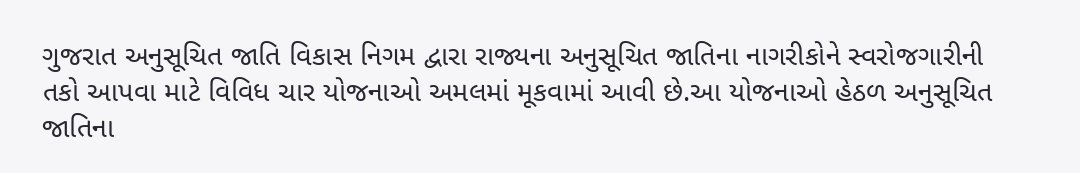ગુજરાત અનુસૂચિત જાતિ વિકાસ નિગમ દ્વારા રાજ્યના અનુસૂચિત જાતિના નાગરીકોને સ્વરોજગારીની તકો આપવા માટે વિવિધ ચાર યોજનાઓ અમલમાં મૂકવામાં આવી છે.આ યોજનાઓ હેઠળ અનુસૂચિત જાતિના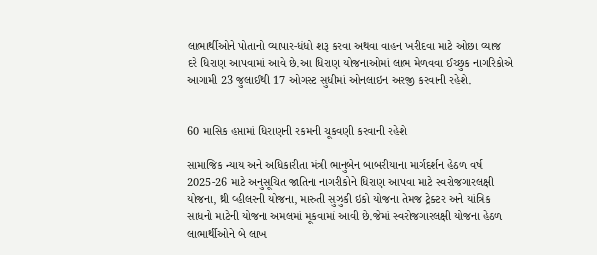લાભાર્થીઓને પોતાનો વ્યાપાર-ધંધો શરૂ કરવા અથવા વાહન ખરીદવા માટે ઓછા વ્યાજ દરે ધિરાણ આપવામાં આવે છે.આ ધિરાણ યોજનાઓમાં લાભ મેળવવા ઈચ્છુક નાગરિકોએ આગામી 23 જુલાઈથી 17 ઓગસ્ટ સુધીમાં ઓનલાઇન અરજી કરવાની રહેશે.


60 માસિક હપ્તામાં ધિરાણની રકમની ચૂકવણી કરવાની રહેશે

સામાજિક ન્યાય અને અધિકારીતા મંત્રી ભાનુબેન બાબરીયાના માર્ગદર્શન હેઠળ વર્ષ 2025-26 માટે અનુસૂચિત જાતિના નાગરીકોને ધિરાણ આપવા માટે સ્વરોજગારલક્ષી યોજના, થ્રી વ્હીલરની યોજના, મારુતી સુઝુકી ઇકો યોજના તેમજ ટ્રેક્ટર અને યાંત્રિક સાધનો માટેની યોજના અમલમાં મૂકવામાં આવી છે.જેમાં સ્વરોજગારલક્ષી યોજના હેઠળ લાભાર્થીઓને બે લાખ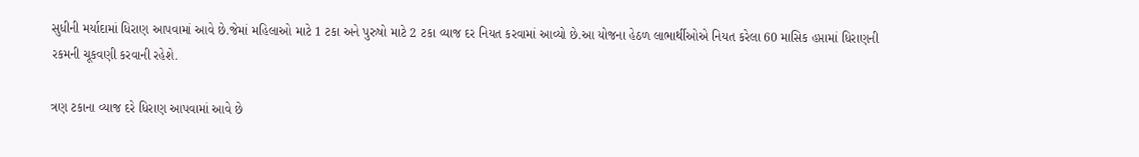સુધીની મર્યાદામાં ધિરાણ આપવામાં આવે છે.જેમાં મહિલાઓ માટે 1 ટકા અને પુરુષો માટે 2 ટકા વ્યાજ દર નિયત કરવામાં આવ્યો છે.આ યોજના હેઠળ લાભાર્થીઓએ નિયત કરેલા 60 માસિક હપ્તામાં ધિરાણની રકમની ચૂકવણી કરવાની રહેશે.

ત્રણ ટકાના વ્યાજ દરે ધિરાણ આપવામાં આવે છે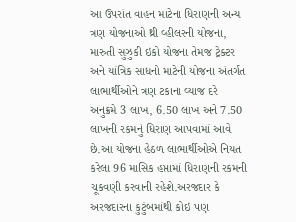આ ઉપરાંત વાહન માટેના ધિરાણની અન્ય ત્રણ યોજનાઓ થ્રી વ્હીલરની યોજના, મારુતી સુઝુકી ઇકો યોજના તેમજ ટ્રેક્ટર અને યાંત્રિક સાધનો માટેની યોજના અંતર્ગત લાભાર્થીઓને ત્રણ ટકાના વ્યાજ દરે અનુક્રમે 3 લાખ, 6.50 લાખ અને 7.50 લાખની રકમનું ધિરાણ આપવામાં આવે છે.આ યોજના હેઠળ લાભાર્થીઓએ નિયત કરેલા 96 માસિક હપ્તામાં ધિરાણની રકમની ચૂકવણી કરવાની રહેશે.અરજદાર કે અરજદારના કુટુંબમાંથી કોઇ પણ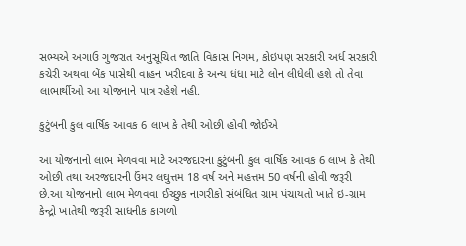સભ્યએ અગાઉ ગુજરાત અનુસૂચિત જાતિ વિકાસ નિગમ, કોઇપણ સરકારી અર્ધ સરકારી કચેરી અથવા બેંક પાસેથી વાહન ખરીદવા કે અન્ય ધંધા માટે લોન લીધેલી હશે તો તેવા લાભાર્થીઓ આ યોજનાને પાત્ર રહેશે નહી.

કુટુંબની કુલ વાર્ષિક આવક 6 લાખ કે તેથી ઓછી હોવી જોઈએ

આ યોજનાનો લાભ મેળવવા માટે અરજદારના કુટુંબની કુલ વાર્ષિક આવક 6 લાખ કે તેથી ઓછી તથા અરજદારની ઉંમર લઘુત્તમ 18 વર્ષ અને મહત્તમ 50 વર્ષની હોવી જરૂરી છે.આ યોજનાનો લાભ મેળવવા ઈચ્છુક નાગરીકો સંબંધિત ગ્રામ પંચાયતો ખાતે ઇ-ગ્રામ કેન્દ્રો ખાતેથી જરૂરી સાધનીક કાગળો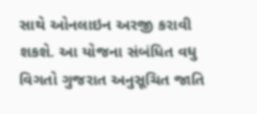સાથે ઓનલાઇન અરજી કરાવી શકશે. આ યોજના સંબંધિત વધુ વિગતો ગુજરાત અનુસૂચિત જાતિ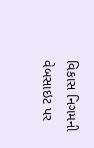વિકાસ નિગમની વેબસાઇટ પર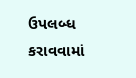ઉપલબ્ધ કરાવવામાં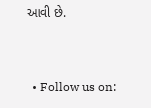આવી છે.


  • Follow us on: